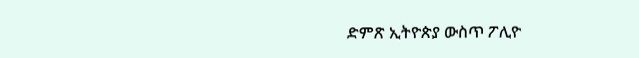ድምጽ ኢትዮጵያ ውስጥ ፖሊዮ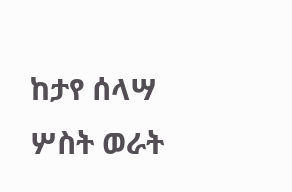ከታየ ሰላሣ ሦስት ወራት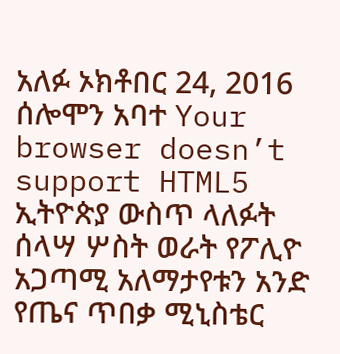አለፉ ኦክቶበር 24, 2016 ሰሎሞን አባተ Your browser doesn’t support HTML5 ኢትዮጵያ ውስጥ ላለፉት ሰላሣ ሦስት ወራት የፖሊዮ አጋጣሚ አለማታየቱን አንድ የጤና ጥበቃ ሚኒስቴር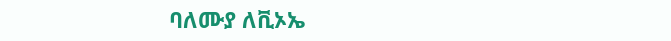ባለሙያ ለቪኦኤ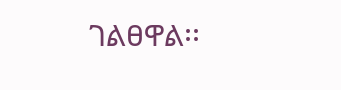ገልፀዋል፡፡